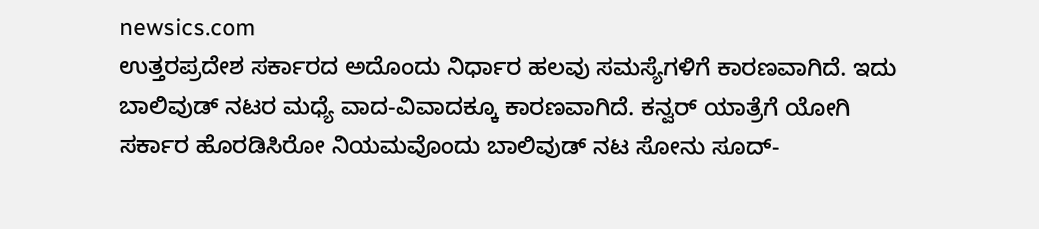newsics.com
ಉತ್ತರಪ್ರದೇಶ ಸರ್ಕಾರದ ಅದೊಂದು ನಿರ್ಧಾರ ಹಲವು ಸಮಸ್ಯೆಗಳಿಗೆ ಕಾರಣವಾಗಿದೆ. ಇದು ಬಾಲಿವುಡ್ ನಟರ ಮಧ್ಯೆ ವಾದ-ವಿವಾದಕ್ಕೂ ಕಾರಣವಾಗಿದೆ. ಕನ್ವರ್ ಯಾತ್ರೆಗೆ ಯೋಗಿ ಸರ್ಕಾರ ಹೊರಡಿಸಿರೋ ನಿಯಮವೊಂದು ಬಾಲಿವುಡ್ ನಟ ಸೋನು ಸೂದ್-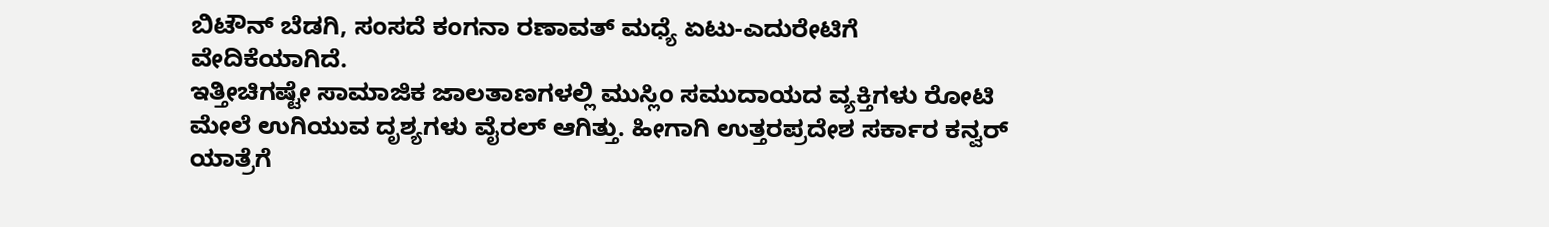ಬಿಟೌನ್ ಬೆಡಗಿ, ಸಂಸದೆ ಕಂಗನಾ ರಣಾವತ್ ಮಧ್ಯೆ ಏಟು-ಎದುರೇಟಿಗೆ ವೇದಿಕೆಯಾಗಿದೆ.
ಇತ್ತೀಚಿಗಷ್ಟೇ ಸಾಮಾಜಿಕ ಜಾಲತಾಣಗಳಲ್ಲಿ ಮುಸ್ಲಿಂ ಸಮುದಾಯದ ವ್ಯಕ್ತಿಗಳು ರೋಟಿ ಮೇಲೆ ಉಗಿಯುವ ದೃಶ್ಯಗಳು ವೈರಲ್ ಆಗಿತ್ತು. ಹೀಗಾಗಿ ಉತ್ತರಪ್ರದೇಶ ಸರ್ಕಾರ ಕನ್ವರ್ ಯಾತ್ರೆಗೆ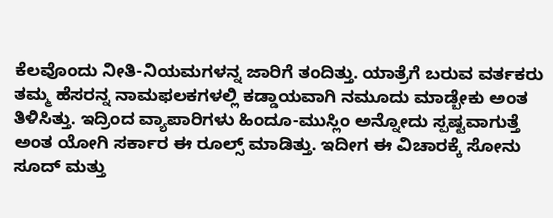ಕೆಲವೊಂದು ನೀತಿ-ನಿಯಮಗಳನ್ನ ಜಾರಿಗೆ ತಂದಿತ್ತು. ಯಾತ್ರೆಗೆ ಬರುವ ವರ್ತಕರು ತಮ್ಮ ಹೆಸರನ್ನ ನಾಮಫಲಕಗಳಲ್ಲಿ ಕಡ್ಡಾಯವಾಗಿ ನಮೂದು ಮಾಡ್ಬೇಕು ಅಂತ ತಿಳಿಸಿತ್ತು. ಇದ್ರಿಂದ ವ್ಯಾಪಾರಿಗಳು ಹಿಂದೂ-ಮುಸ್ಲಿಂ ಅನ್ನೋದು ಸ್ಪಷ್ಟವಾಗುತ್ತೆ ಅಂತ ಯೋಗಿ ಸರ್ಕಾರ ಈ ರೂಲ್ಸ್ ಮಾಡಿತ್ತು. ಇದೀಗ ಈ ವಿಚಾರಕ್ಕೆ ಸೋನು ಸೂದ್ ಮತ್ತು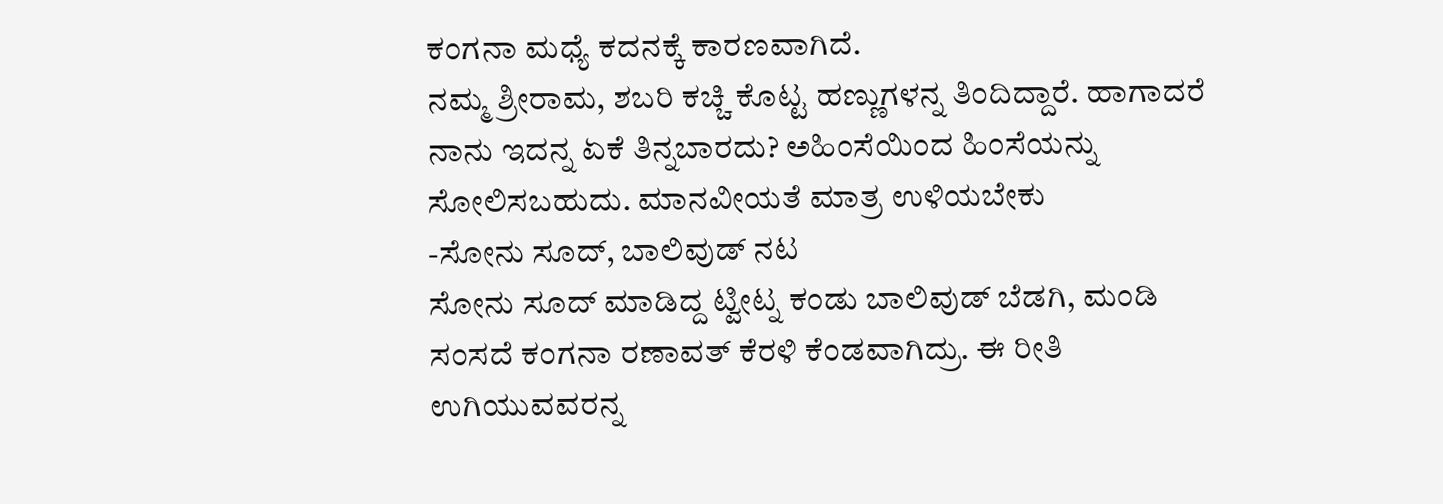ಕಂಗನಾ ಮಧ್ಯೆ ಕದನಕ್ಕೆ ಕಾರಣವಾಗಿದೆ.
ನಮ್ಮ ಶ್ರೀರಾಮ, ಶಬರಿ ಕಚ್ಚಿ ಕೊಟ್ಟ ಹಣ್ಣುಗಳನ್ನ ತಿಂದಿದ್ದಾರೆ. ಹಾಗಾದರೆ ನಾನು ಇದನ್ನ ಏಕೆ ತಿನ್ನಬಾರದು? ಅಹಿಂಸೆಯಿಂದ ಹಿಂಸೆಯನ್ನು ಸೋಲಿಸಬಹುದು. ಮಾನವೀಯತೆ ಮಾತ್ರ ಉಳಿಯಬೇಕು
-ಸೋನು ಸೂದ್, ಬಾಲಿವುಡ್ ನಟ
ಸೋನು ಸೂದ್ ಮಾಡಿದ್ದ ಟ್ವೀಟ್ನ ಕಂಡು ಬಾಲಿವುಡ್ ಬೆಡಗಿ, ಮಂಡಿ ಸಂಸದೆ ಕಂಗನಾ ರಣಾವತ್ ಕೆರಳಿ ಕೆಂಡವಾಗಿದ್ರು. ಈ ರೀತಿ ಉಗಿಯುವವರನ್ನ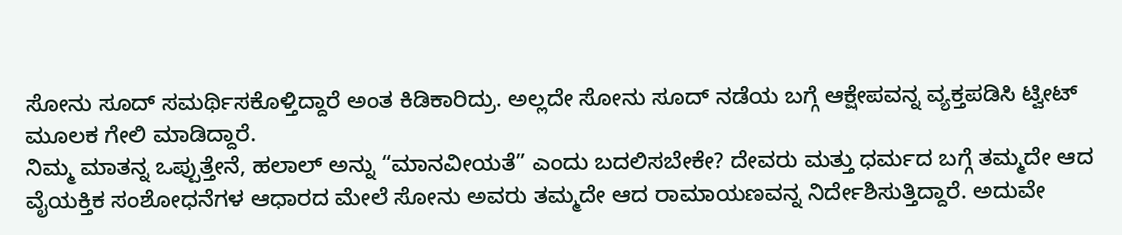ಸೋನು ಸೂದ್ ಸಮರ್ಥಿಸಕೊಳ್ತಿದ್ದಾರೆ ಅಂತ ಕಿಡಿಕಾರಿದ್ರು. ಅಲ್ಲದೇ ಸೋನು ಸೂದ್ ನಡೆಯ ಬಗ್ಗೆ ಆಕ್ಷೇಪವನ್ನ ವ್ಯಕ್ತಪಡಿಸಿ ಟ್ವೀಟ್ ಮೂಲಕ ಗೇಲಿ ಮಾಡಿದ್ದಾರೆ.
ನಿಮ್ಮ ಮಾತನ್ನ ಒಪ್ಪುತ್ತೇನೆ, ಹಲಾಲ್ ಅನ್ನು “ಮಾನವೀಯತೆ” ಎಂದು ಬದಲಿಸಬೇಕೇ? ದೇವರು ಮತ್ತು ಧರ್ಮದ ಬಗ್ಗೆ ತಮ್ಮದೇ ಆದ ವೈಯಕ್ತಿಕ ಸಂಶೋಧನೆಗಳ ಆಧಾರದ ಮೇಲೆ ಸೋನು ಅವರು ತಮ್ಮದೇ ಆದ ರಾಮಾಯಣವನ್ನ ನಿರ್ದೇಶಿಸುತ್ತಿದ್ದಾರೆ. ಅದುವೇ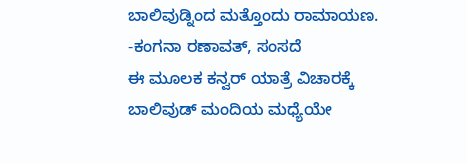ಬಾಲಿವುಡ್ನಿಂದ ಮತ್ತೊಂದು ರಾಮಾಯಣ.
-ಕಂಗನಾ ರಣಾವತ್, ಸಂಸದೆ
ಈ ಮೂಲಕ ಕನ್ವರ್ ಯಾತ್ರೆ ವಿಚಾರಕ್ಕೆ ಬಾಲಿವುಡ್ ಮಂದಿಯ ಮಧ್ಯೆಯೇ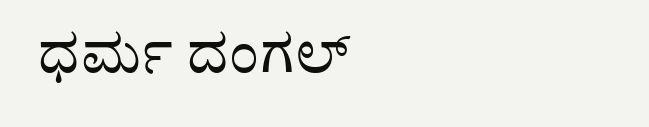ಧರ್ಮ ದಂಗಲ್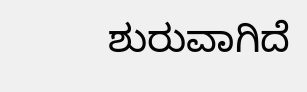ಶುರುವಾಗಿದೆ